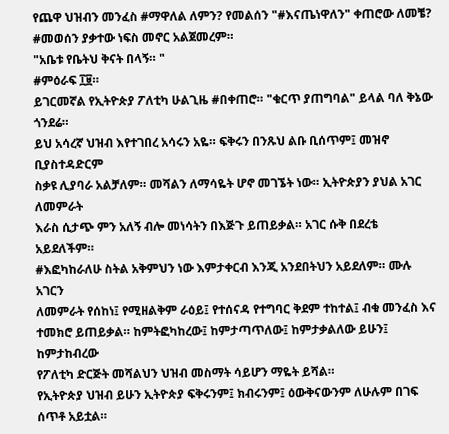የጨዋ ህዝብን መንፈስ #ማዋለል ለምን? የመልሰን "#እናጤነዋለን" ቀጠሮው ለመቼ? #መወሰን ያቃተው ነፍስ መኖር አልጀመረም።
"አቤቱ የቤትህ ቅናት በላኝ። "
#ምዕራፍ ፲፱።
ይገርመኛል የኢትዮጵያ ፖለቲካ ሁልጊዜ #በቀጠሮ። "ቁርጥ ያጠግባል" ይላል ባለ ቅኔው ጎንደሬ።
ይህ አሳረኛ ህዝብ እየተገበረ አሳሩን አዬ። ፍቅሩን በንጹህ ልቡ ቢሰጥም፤ መዝኖ ቢያስተዳድርም
ስቃዩ ሊያባራ አልቻለም። መሻልን ለማሳዬት ሆኖ መገኜት ነው። ኢትዮጵያን ያህል አገር ለመምራት
እራስ ሲታጭ ምን አለኝ ብሎ መነሳትን በእጅጉ ይጠይቃል። አገር ሱቅ በደረቴ አይደለችም።
#እፎካከራለሁ ስትል አቅምህን ነው እምታቀርብ እንጂ አንደበትህን አይደለም። ሙሉ አገርን
ለመምራት የሰከነ፤ የሚዘልቅም ራዕይ፤ የተሰናዳ የተግባር ቅደም ተከተል፤ ብቁ መንፈስ እና
ተመክሮ ይጠይቃል። ከምትፎካከረው፤ ከምታጣጥለው፤ ከምታቃልለው ይሁን፤ ከምታከብረው
የፖለቲካ ድርጅት መሻልህን ህዝብ መስማት ሳይሆን ማዬት ይሻል።
የኢትዮጵያ ህዝብ ይሁን ኢትዮጵያ ፍቅሩንም፤ ክብሩንም፤ ዕውቅናውንም ለሁሉም በገፍ ሰጥቶ አይቷል።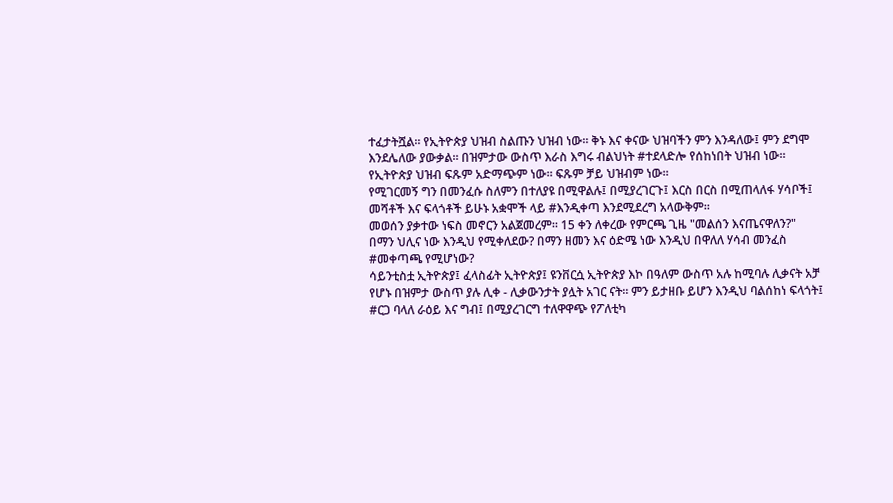ተፈታትሿል። የኢትዮጵያ ህዝብ ስልጡን ህዝብ ነው። ቅኑ እና ቀናው ህዝባችን ምን እንዳለው፤ ምን ደግሞ
እንደሌለው ያውቃል። በዝምታው ውስጥ እራስ እግሩ ብልህነት #ተደላድሎ የሰከነበት ህዝብ ነው።
የኢትዮጵያ ህዝብ ፍጹም አድማጭም ነው። ፍጹም ቻይ ህዝብም ነው።
የሚገርመኝ ግን በመንፈሱ ስለምን በተለያዩ በሚዋልሉ፤ በሚያረገርጉ፤ እርስ በርስ በሚጠላለፋ ሃሳቦች፤
መሻቶች እና ፍላጎቶች ይሁኑ አቋሞች ላይ #እንዲቀጣ እንደሚደረግ አላውቅም።
መወሰን ያቃተው ነፍስ መኖርን አልጀመረም። 15 ቀን ለቀረው የምርጫ ጊዜ "መልሰን እናጤናዋለን?"
በማን ህሊና ነው እንዲህ የሚቀለደው? በማን ዘመን እና ዕድሜ ነው እንዲህ በዋለለ ሃሳብ መንፈስ
#መቀጣጫ የሚሆነው?
ሳይንቲስቷ ኢትዮጵያ፤ ፈላስፊት ኢትዮጵያ፤ ዩንቨርሷ ኢትዮጵያ እኮ በዓለም ውስጥ አሉ ከሚባሉ ሊቃናት አቻ
የሆኑ በዝምታ ውስጥ ያሉ ሊቀ - ሊቃውንታት ያሏት አገር ናት። ምን ይታዘቡ ይሆን እንዲህ ባልሰከነ ፍላጎት፤
#ርጋ ባላለ ራዕይ እና ግብ፤ በሚያረገርግ ተለዋዋጭ የፖለቲካ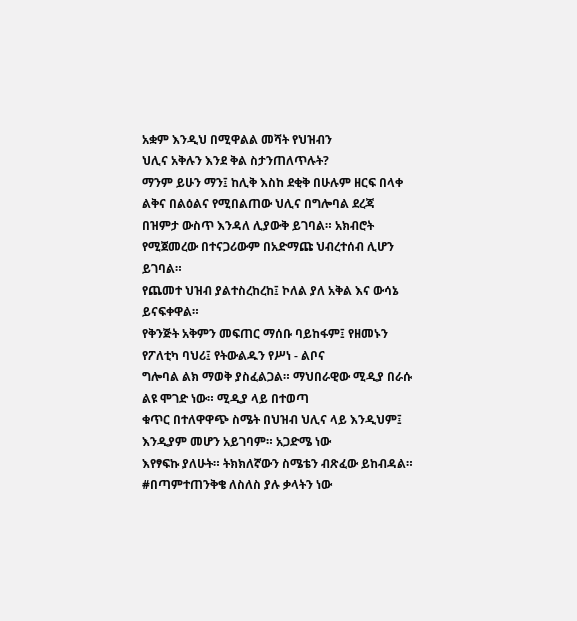አቋም እንዲህ በሚዋልል መሻት የህዝብን
ህሊና አቅሉን እንደ ቅል ስታንጠለጥሉት?
ማንም ይሁን ማን፤ ከሊቅ እስከ ደቂቅ በሁሉም ዘርፍ በላቀ ልቅና በልዕልና የሚበልጠው ህሊና በግሎባል ደረጃ
በዝምታ ውስጥ እንዳለ ሊያውቅ ይገባል። አክብሮት የሚጀመረው በተናጋሪውም በአድማጩ ህብረተሰብ ሊሆን ይገባል።
የጨመተ ህዝብ ያልተስረከረከ፤ ኮለል ያለ አቅል እና ውሳኔ ይናፍቀዋል።
የቅንጅት አቅምን መፍጠር ማሰቡ ባይከፋም፤ የዘመኑን የፖለቲካ ባህሪ፤ የትውልዱን የሥነ - ልቦና
ግሎባል ልክ ማወቅ ያስፈልጋል። ማህበራዊው ሚዲያ በራሱ ልዩ ሞገድ ነው። ሚዲያ ላይ በተወጣ
ቁጥር በተለዋዋጭ ስሜት በህዝብ ህሊና ላይ እንዲህም፤ እንዲያም መሆን አይገባም። አጋድሜ ነው
እየፃፍኩ ያለሁት። ትክክለኛውን ስሜቴን ብጽፈው ይከብዳል።
#በጣምተጠንቅቄ ለስለስ ያሉ ቃላትን ነው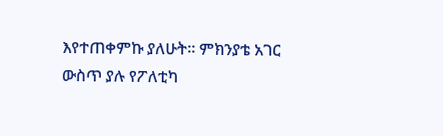እየተጠቀምኩ ያለሁት። ምክንያቴ አገር ውስጥ ያሉ የፖለቲካ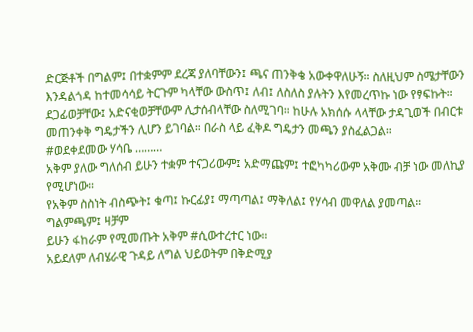ድርጅቶች በግልም፤ በተቋምም ደረጃ ያለባቸውን፤ ጫና ጠንቅቄ አውቀዋለሁኝ። ስለዚህም ስሜታቸውን
እንዳልጎዳ ከተመሳሳይ ትርጉም ካላቸው ውስጥ፤ ለብ፤ ለስለስ ያሉትን እየመረጥኩ ነው የፃፍኩት።
ደጋፊወቻቸው፤ አድናቂወቻቸውም ሊታሰብላቸው ስለሚገባ። ከሁሉ አክሰሱ ላላቸው ታዳጊወች በብርቱ
መጠንቀቅ ግዴታችን ሊሆን ይገባል። በራስ ላይ ፈቅዶ ግዴታን መጫን ያስፈልጋል።
#ወደቀደመው ሃሳቤ ………
አቅም ያለው ግለሰብ ይሁን ተቋም ተናጋሪውም፤ አድማጩም፤ ተፎካካሪውም አቅሙ ብቻ ነው መለኪያ የሚሆነው።
የአቅም ስስነት ብስጭት፤ ቁጣ፤ ኩርፊያ፤ ማጣጣል፤ ማቅለል፤ የሃሳብ መዋለል ያመጣል። ግልምጫም፤ ዛቻም
ይሁን ፋከራም የሚመጡት አቅም #ሲውተረተር ነው።
አይደለም ለብሄራዊ ጉዳይ ለግል ህይወትም በቅድሚያ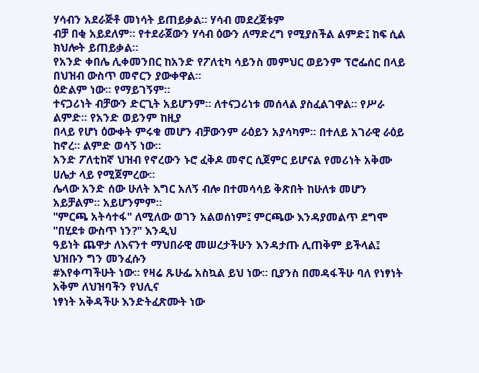ሃሳብን አደራጅቶ መነሳት ይጠይቃል። ሃሳብ መደረጀቱም
ብቻ በቂ አይደለም። የተደራጀውን ሃሳብ ዕውን ለማድረግ የሚያስችል ልምድ፤ ከፍ ሲል ክህሎት ይጠይቃል።
የአንድ ቀበሌ ሊቀመንበር ከአንድ የፖለቲካ ሳይንስ መምህር ወይንም ፕሮፌሰር በላይ በህዝብ ውስጥ መኖርን ያውቀዋል።
ዕድልም ነው። የማይገኝም።
ተናጋሪነት ብቻውን ድርጊት አይሆንም። ለተናጋሪነቱ መሰላል ያስፈልገዋል። የሥራ ልምድ። የአንድ ወይንም ከዚያ
በላይ የሆነ ዕውቀት ምሩቁ መሆን ብቻውንም ራዕይን አያሳካም። በተለይ አገራዊ ራዕይ ከኖረ። ልምድ ወሳኝ ነው።
አንድ ፖለቲከኛ ህዝብ የኖረውን ኑሮ ፈቅዶ መኖር ሲጀምር ይሆናል የመሪነት አቅሙ ሀሌታ ላይ የሚጀምረው።
ሌላው አንድ ሰው ሁለት እግር አለኝ ብሎ በተመሳሳይ ቅጽበት ከሁለቱ መሆን አይቻልም። አይሆንምም።
"ምርጫ አትሳተፋ" ለሚለው ወገን አልወሰነም፤ ምርጫው እንዳያመልጥ ደግሞ "በሂደቱ ውስጥ ነን?" እንዲህ
ዓይነት ጨዋታ ለእናንተ ማህበራዊ መሠረታችሁን እንዳታጡ ሊጠቅም ይችላል፤ ህዝቡን ግን መንፈሱን
#እየቀጣችሁት ነው። የዛሬ ጹሁፌ አስኳል ይህ ነው። ቢያንስ በመዳፋችሁ ባለ የነፃነት አቅም ለህዝባችን የህሊና
ነፃነት አቅዳችሁ እንድትፈጽሙት ነው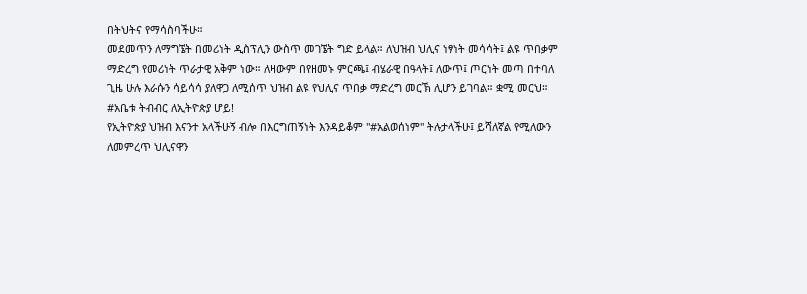በትህትና የማሳስባችሁ።
መደመጥን ለማግኜት በመሪነት ዲስፕሊን ውስጥ መገኜት ግድ ይላል። ለህዝብ ህሊና ነፃነት መሳሳት፤ ልዩ ጥበቃም
ማድረግ የመሪነት ጥራታዊ አቅም ነው። ለዛውም በየዘመኑ ምርጫ፤ ብሄራዊ በዓላት፤ ለውጥ፤ ጦርነት መጣ በተባለ
ጊዜ ሁሉ እራሱን ሳይሳሳ ያለዋጋ ለሚሰጥ ህዝብ ልዩ የህሊና ጥበቃ ማድረግ መርኽ ሊሆን ይገባል። ቋሚ መርህ።
#አቤቱ ትብብር ለኢትዮጵያ ሆይ!
የኢትዮጵያ ህዝብ እናንተ አላችሁኝ ብሎ በእርግጠኝነት እንዳይቆም "#አልወሰነም" ትሉታላችሁ፤ ይሻለኛል የሚለውን
ለመምረጥ ህሊናዋን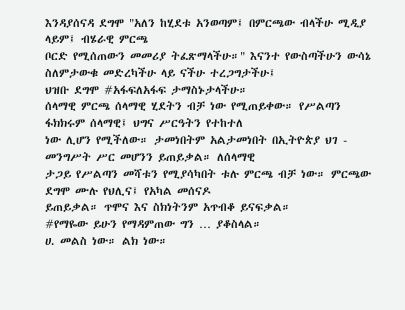እንዳያሰናዳ ደግሞ "አለን ከሂደቱ አንወጣም፤ በምርጫው ብላችሁ ሚዲያ ላይም፤ ብሄራዊ ምርጫ
ቦርድ የሚሰጠውን መመሪያ ትፈጽማላችሁ።" እናንተ የውስጣችሁን ውሳኔ ስለምታውቁ መድረካችሁ ላይ ናችሁ ተረጋግታችሁ፤
ህዝቡ ደግሞ #አፋፍለአፋፍ ታማስኑታላችሁ።
ሰላማዊ ምርጫ ሰላማዊ ሂደትን ብቻ ነው የሚጠይቀው። የሥልጣን ፋክክሩም ሰላማዊ፤ ህግና ሥርዓትን የተከተለ
ነው ሊሆን የሚችለው። ታመነበትም አልታመነበት በኢትዮጵያ ህገ - መንግሥት ሥር መሆንን ይጠይቃል። ለሰላማዊ
ታጋይ የሥልጣን መሻቱን የሚያሳካበት ቱሉ ምርጫ ብቻ ነው። ምርጫው ደግሞ ሙሉ የህሊና፤ የአካል መሰናዶ
ይጠይቃል። ጥሞና እና ስክነትንም አጥብቆ ይናፍቃል።
#የማዬው ይሁን የማዳምጠው ግን … ያቆስላል።
ሀ. መልስ ነው። ልክ ነው።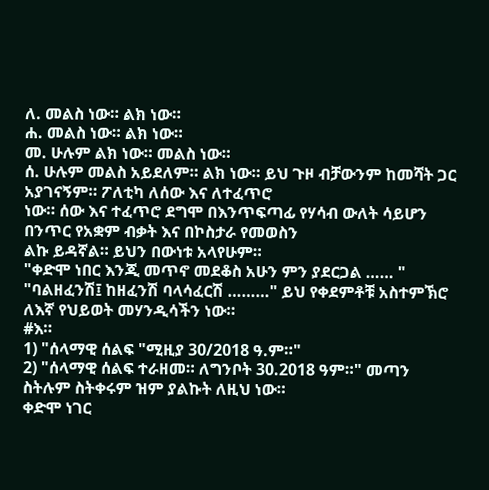ለ. መልስ ነው። ልክ ነው።
ሐ. መልስ ነው። ልክ ነው።
መ. ሁሉም ልክ ነው። መልስ ነው።
ሰ. ሁሉም መልስ አይደለም። ልክ ነው። ይህ ጉዞ ብቻውንም ከመሻት ጋር አያገናኝም። ፖለቲካ ለሰው እና ለተፈጥሮ
ነው። ሰው እና ተፈጥሮ ደግሞ በእንጥፍጣፊ የሃሳብ ውለት ሳይሆን በንጥር የአቋም ብቃት እና በኮስታራ የመወስን
ልኩ ይዳኛል። ይህን በውነቱ አላየሁም።
"ቀድሞ ነበር እንጂ መጥኖ መደቆስ አሁን ምን ያደርጋል …… "
"ባልዘፈንሽ፤ ከዘፈንሽ ባላሳፈርሽ ………" ይህ የቀደምቶቹ አስተምኽሮ ለእኛ የህይወት መሃንዲሳችን ነው።
#እ።
1) "ሰላማዊ ሰልፍ "ሚዚያ 30/2018 ዓ.ም።"
2) "ሰላማዊ ሰልፍ ተራዘመ። ለግንቦት 30.2018 ዓም።" መጣን ስትሉም ስትቀሩም ዝም ያልኩት ለዚህ ነው።
ቀድሞ ነገር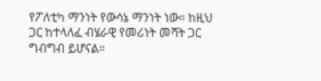የፖለቲካ ማንነት የውሳኔ ማንነት ነው። ከዚህ ጋር ከተላለፈ ብሄራዊ የመሪነት መሻት ጋር ግብግብ ይሆናል።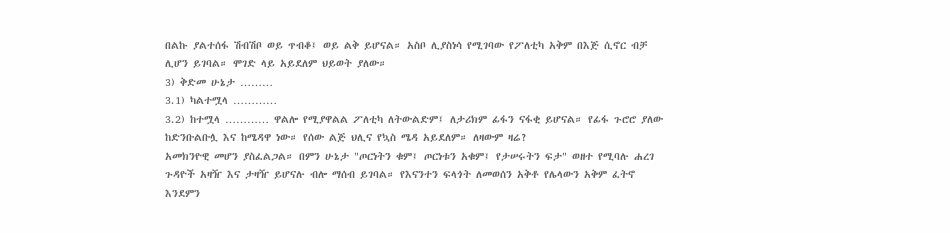በልኩ ያልተሰፋ ሽብሽቦ ወይ ጥብቆ፤ ወይ ልቅ ይሆናል። አስቦ ሊያስነሳ የሚገባው የፖለቲካ አቅም በእጅ ሲኖር ብቻ
ሊሆን ይገባል። ሞገድ ላይ አይደለም ህይወት ያለው።
3) ቅድመ ሁኔታ ………
3.1) ካልተሟላ …………
3.2) ከተሟላ ………… ዋልሎ የሚያዋልል ፖለቲካ ለትውልድም፤ ለታሪክም ፊፋን ናፋቂ ይሆናል። የፊፋ ጉሮሮ ያለው
ከድንቡልቡሏ እና ከሜዳዋ ነው። የሰው ልጅ ህሊና የኳስ ሜዳ አይደለም። ለዛውም ዛሬ?
አመክንዮዊ መሆን ያስፈልጋል። በምን ሁኔታ "ጦርነትን ቁም፤ ጦርነቱን አቁም፤ የታሠሩትን ፍታ" ወዘተ የሚባሉ ሐረገ
ጉዳዮች አዛዥ እና ታዛዥ ይሆናሉ ብሎ ማሰብ ይገባል። የእናንተን ፍላጎት ለመወሰን አቅቶ የሌላውን አቅም ፈትኖ
እንደምን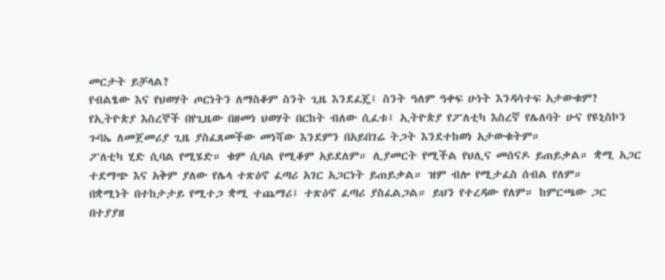መርታት ይቻላል?
የብልፄው እና የህወሃት ጦርነትን ለማስቆም ስንት ጊዜ እንደፈጄ፤ ስንት ዓለም ዓቀፍ ሁነት እንዳሳተፍ አታውቁም?
የኢትዮጵያ እስረኞች በየጊዜው በዘመነ ህወሃት በርከት ብለው ሲፈቱ፤ ኢትዮጵያ የፖለቲካ እስረኛ የሌለባት ሁና የዩኒስኮን
ጉባኤ ለመጀመሪያ ጊዜ ያስፈጸመችው መነሻው እንደምን በአይበገሬ ትጋት እንደተከወነ አታውቁትም።
ፖለቲካ ሂድ ሲባል የሚሄድ። ቁም ሲባል የሚቆም አይደለም። ሊያመርት የሚችል የህሊና መሰናዶ ይጠይቃል። ቋሚ አጋር
ተደማጭ እና አቅም ያለው የሌላ ተጽዕኖ ፈጣሪ አገር አጋርነት ይጠይቃል። ዝም ብሎ የሚታፈስ ሰብል የለም።
በቋሚነት በተከታታይ የሚተጋ ቋሚ ተጨማሪ፤ ተጽዕኖ ፈጣሪ ያስፈልጋል። ይህን የተረዳው የለም። ከምርጫው ጋር
በተያያዘ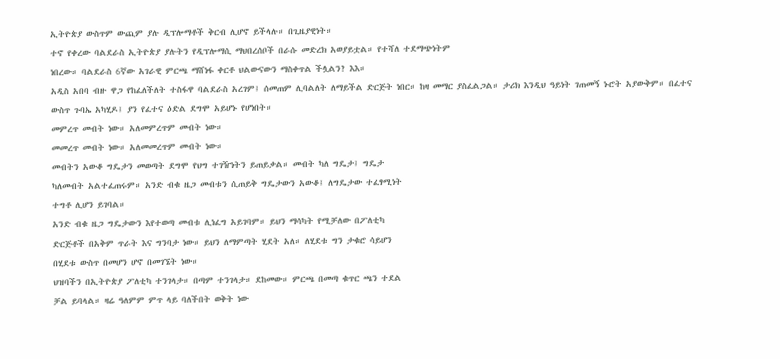ኢትዮጵያ ውስጥም ውጪም ያሉ ዲፕሎማቶች ቅርብ ሊሆኖ ይችላሉ። በጊዜያዊነት።
ተኖ የቀረው ባልደራስ ኢትዮጵያ ያሉትን የዲፕሎማሲ ማህበረሰቦች በራሱ መድረክ አወያይቷል። የተሻለ ተደማጭነትም
ነበረው። ባልደራስ 6ኛው አገራዊ ምርጫ ማሸነፋ ቀርቶ ህልውናውን ማስቀጥል ችሏልን? እእ።
አዲስ አበባ ብዙ ዋጋ የከፈለችለት ተስፋዋ ባልደራስ አረገም፤ ሰመጠም ሊባልለት ለማይችል ድርጅት ነበር። ከዛ መማር ያስፈልጋል። ታሪክ እንዲህ ዓይነት ገጠመኝ ኑሮት አያውቅም። በፈተና ውስጥ ጉባኤ አካሂዶ፤ ያን የፈተና ዕድል ደግሞ አይሆኑ የሆነበት።
መምረጥ መብት ነው። አለመምረጥም መብት ነው።
መመረጥ መብት ነው። አለመመረጥም መብት ነው።
መብትን አውቆ ግዴታን መወጣት ደግሞ የህግ ተገዥነትን ይጠይቃል። መብት ካለ ግዴታ፤ ግዴታ
ካለመብት አልተፈጠሩም። አንድ ብቁ ዜጋ መብቱን ሲጠይቅ ግዴታውን አውቆ፤ ለግዴታው ተፈፃሚነት
ተግቶ ሊሆን ይገባል።
አንድ ብቁ ዜጋ ግዴታውን እየተወጣ መብቱ ሊነፈግ አይገባም። ይህን ማሳካት የሚቻለው በፖለቲካ
ድርጅቶች በአቅም ጥራት እና ግንባታ ነው። ይህን ለማምጣት ሂደት አለ። ለሂደቱ ግን ታቁሮ ሳይሆን
በሂደቱ ውስጥ በመሆን ሆኖ በመገኜት ነው።
ህዝባችን በኢትዮጵያ ፖለቲካ ተንገላታ። በጣም ተንገላታ። ደከመው። ምርጫ በመጣ ቁጥር ጫን ተደል
ቻል ይባላል። ዛሬ ዓለምም ምጥ ላይ ባለችበት ወቅት ነው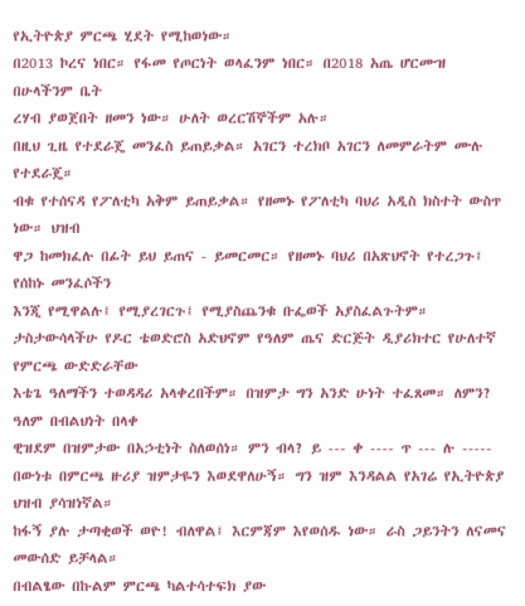የኢትዮጵያ ምርጫ ሂደት የሚከወነው።
በ2013 ኮረና ነበር። የፋመ የጦርነት ወላፈንም ነበር። በ2018 አጤ ሆርሙዝ በሁላችንም ቤት
ረሃብ ያወጀበት ዘመን ነው። ሁለት ወረርሽኞችም አሉ።
በዚህ ጊዜ የተደራጄ መንፈስ ይጠይቃል። አገርን ተረክቦ አገርን ለመምራትም ሙሉ የተደራጄ።
ብቁ የተሰናዳ የፖለቲካ አቅም ይጠይቃል። የዘመኑ የፖለቲካ ባህሪ አዲስ ክስተት ውስጥ ነው። ህዝብ
ዋጋ ከመክፈሉ በፊት ይህ ይጠና - ይመርመር። የዘመኑ ባህሪ በአጽህኖት የተረጋጉ፤ የሰከኑ መንፈሶችን
እንጂ የሚዋልሉ፤ የሚያረገርጉ፤ የሚያስጨንቁ ቡፌወች አያስፈልጉትም።
ታስታውሳላችሁ የዶር ቴወድሮስ አድህኖም የዓለም ጤና ድርጅት ዲያሪክተር የሁለተኛ የምርጫ ውድድራቸው
እቴጌ ዓለማችን ተወዳዳሪ አላቀረበችም። በዝምታ ግን አንድ ሁነት ተፈጸመ። ለምን? ዓለም በብልህነት በላቀ
ዊዝደም በዝምታው በአኃቲነት ስለወሰነ። ምን ብላ? ይ --- ቀ ---- ጥ --- ሉ -----
በውነቱ በምርጫ ዙሪያ ዝምታዬን እወደዋለሁኝ። ግን ዝም እንዳልል የአገሬ የኢትዮጵያ ህዝብ ያሳዝነኛል።
ከፋኝ ያሉ ታጣቂወች ወዮ! ብለዋል፤ እርምጃም እየወሰዱ ነው። ራስ ጋይንትን ለናመና መውሰድ ይቻላል።
በብልፄው በኩልም ምርጫ ካልተሳተፍክ ያው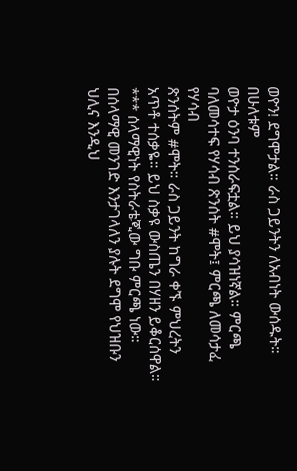ወዮን! ደግሞታል። ራስ ጋይንትን ለአብነት ውሰዱት። በሁለቱም
ወዮታ ዕንባ ተንሰራፍቷል። ይህ ያሳዝነኛል። ምርጫ ባለመሳተፍ የሃሳብ ጽንሰት #ሞት፤ ምርጫ ለመሳታፈ የሃሳብ
ጽንሰትም #ሞት። ራስ ጋይንት ከግራ ቀኙ ምህረትን አጥቶ ተሰቃዬ። ይህ ስቃዩ ውስጤን በሃዘን ይቆርሰዋል።
*** ሰላማዊነት የስትራቴጂው ግቡ ምርጫ ነው።
በሰላማዊ መንገድ እንታገላለን ያሉት ደግሞ የህዝቡን ህሊና እንዲህ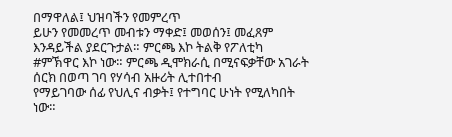በማዋለል፤ ህዝባችን የመምረጥ
ይሁን የመመረጥ መብቱን ማቀድ፤ መወሰን፤ መፈጸም እንዳይችል ያደርጉታል። ምርጫ እኮ ትልቅ የፖለቲካ
#ምኽዋር እኮ ነው። ምርጫ ዲሞክራሲ በሚናፍቃቸው አገራት ሰርክ በወጣ ገባ የሃሳብ አዙሪት ሊተበተብ
የማይገባው ሰፊ የህሊና ብቃት፤ የተግባር ሁነት የሚለካበት ነው።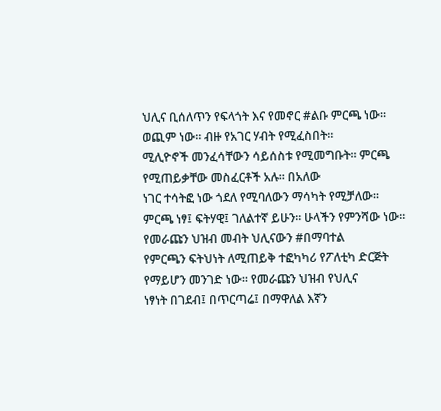ህሊና ቢሰለጥን የፍላጎት እና የመኖር #ልቡ ምርጫ ነው። ወጪም ነው። ብዙ የአገር ሃብት የሚፈስበት።
ሚሊዮኖች መንፈሳቸውን ሳይሰስቱ የሚመግቡት። ምርጫ የሚጠይቃቸው መስፈርቶች አሉ። በአለው
ነገር ተሳትፎ ነው ጎደለ የሚባለውን ማሳካት የሚቻለው።
ምርጫ ነፃ፤ ፍትሃዊ፤ ገለልተኛ ይሁን። ሁላችን የምንሻው ነው። የመራጩን ህዝብ መብት ህሊናውን #በማባተል
የምርጫን ፍትህነት ለሚጠይቅ ተፎካካሪ የፖለቲካ ድርጅት የማይሆን መንገድ ነው። የመራጩን ህዝብ የህሊና
ነፃነት በገደብ፤ በጥርጣሬ፤ በማዋለል እኛን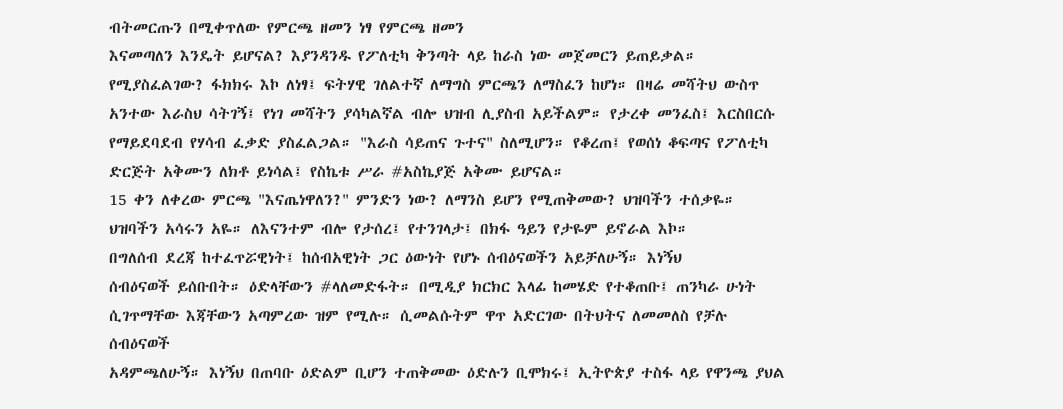ብትመርጡን በሚቀጥለው የምርጫ ዘመን ነፃ የምርጫ ዘመን
እናመጣለን እንዴት ይሆናል? እያንዳንዱ የፖለቲካ ቅንጣት ላይ ከራስ ነው መጀመርን ይጠይቃል።
የሚያስፈልገው? ፋክክሩ እኮ ለነፃ፤ ፍትሃዊ ገለልተኛ ለማግስ ምርጫን ለማስፈን ከሆነ። በዛሬ መሻትህ ውስጥ
አንተው እራስህ ሳትገኝ፤ የነገ መሻትን ያሳካልኛል ብሎ ህዝብ ሊያስብ አይችልም። የታረቀ መንፈስ፤ እርስበርሱ
የማይደባደብ የሃሳብ ፈቃድ ያስፈልጋል። "እራስ ሳይጠና ጉተና" ስለሚሆን። የቆረጠ፤ የወሰነ ቆፍጣና የፖለቲካ
ድርጅት አቅሙን ለክቶ ይነሳል፤ የስኬቱ ሥራ #አስኬያጅ አቅሙ ይሆናል።
15 ቀን ለቀረው ምርጫ "እናጤነዋለን?" ምንድን ነው? ለማንስ ይሆን የሚጠቅመው? ህዝባችን ተሰቃዬ።
ህዝባችን አሳሩን አዬ። ለእናንተም ብሎ የታሰረ፤ የተንገላታ፤ በክፋ ዓይን የታዬም ይኖራል እኮ።
በግለሰብ ደረጃ ከተፈጥሯዊነት፤ ከሰብአዊነት ጋር ዕውነት የሆኑ ሰብዕናወችን አይቻለሁኝ። እነኝህ
ሰብዕናወች ይሰቡበት። ዕድላቸውን #ላለመድፋት። በሚዲያ ክርክር እላፊ ከመሄድ የተቆጠቡ፤ ጠንካራ ሁነት
ሲገጥማቸው እጃቸውን አጣምረው ዝም የሚሉ። ሲመልሱትም ዋጥ አድርገው በትህትና ለመመለስ የቻሉ ሰብዕናወች
አዳምጫለሁኝ። እነኝህ በጠባቡ ዕድልም ቢሆን ተጠቅመው ዕድሉን ቢሞክሩ፤ ኢትዮጵያ ተስፋ ላይ የዋንጫ ያህል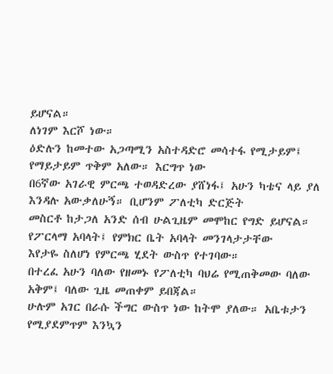ይሆናል።
ለነገም እርሾ ነው።
ዕድሉን ከመተው አጋጣሚን አስተዳድሮ መሳተፋ የሚታይም፤ የማይታይም ጥቅም አለው። እርግጥ ነው
በ6ኛው አገራዊ ምርጫ ተወዳድረው ያሸነፋ፤ አሁን ካቴና ላይ ያለ እንዳሉ አውቃለሁኝ። ቢሆንም ፖለቲካ ድርጅት
መስርቶ ከታጋለ አንድ ሰብ ሁልጊዜም መሞከር የግድ ይሆናል። የፖርላማ አባላት፤ የምክር ቤት አባላት መንገላታታቸው
እየታዬ ስለሆነ የምርጫ ሂደት ውስጥ የተገባው።
በተረፈ አሁን ባለው የዘመኑ የፖለቲካ ባህሬ የሚጠቅመው ባለው አቅም፤ ባለው ጊዜ መጠቀም ይበጃል።
ሁሉም አገር በራሱ ችግር ውስጥ ነው ከትሞ ያለው። አቤቱታን የሚያደምጥም እንኳን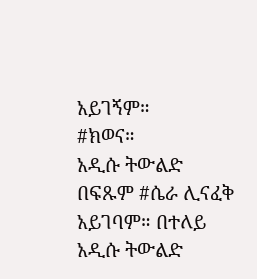አይገኝም።
#ክወና።
አዲሱ ትውልድ በፍጹም #ሴራ ሊናፈቅ አይገባም። በተለይ አዲሱ ትውልድ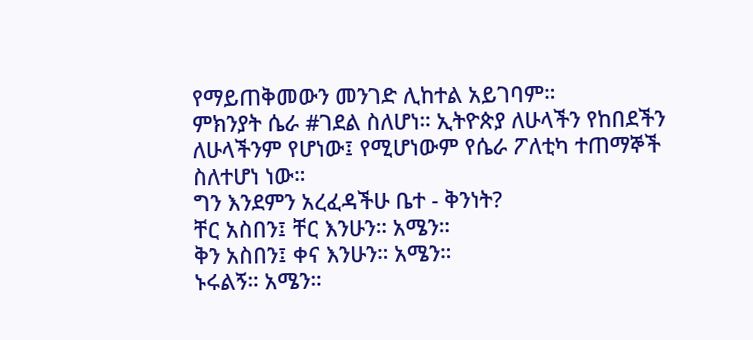የማይጠቅመውን መንገድ ሊከተል አይገባም።
ምክንያት ሴራ #ገደል ስለሆነ። ኢትዮጵያ ለሁላችን የከበደችን ለሁላችንም የሆነው፤ የሚሆነውም የሴራ ፖለቲካ ተጠማኞች
ስለተሆነ ነው።
ግን እንደምን አረፈዳችሁ ቤተ - ቅንነት?
ቸር አስበን፤ ቸር እንሁን። አሜን።
ቅን አስበን፤ ቀና እንሁን። አሜን።
ኑሩልኝ። አሜን።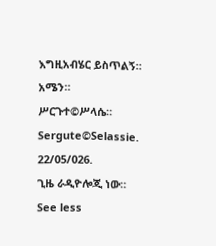እግዚአብሄር ይስጥልኝ። አሜን።
ሥርጉተ©ሥላሴ።
Sergute©Selassie.
22/05/026.
ጊዜ ራዲዮሎጂ ነው።
See less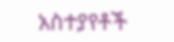አስተያየቶች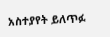አስተያየት ይለጥፉ